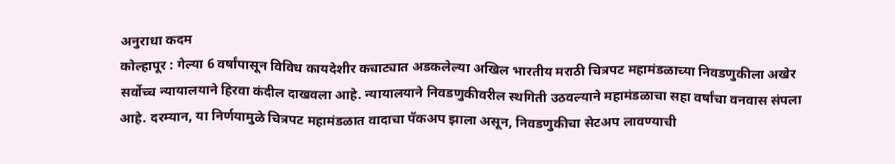अनुराधा कदम
कोल्हापूर : गेल्या 6 वर्षांपासून विविध कायदेशीर कचाट्यात अडकलेल्या अखिल भारतीय मराठी चित्रपट महामंडळाच्या निवडणुकीला अखेर सर्वोच्च न्यायालयाने हिरवा कंदील दाखवला आहे. न्यायालयाने निवडणुकीवरील स्थगिती उठवल्याने महामंडळाचा सहा वर्षांचा वनवास संपला आहे. दरम्यान, या निर्णयामुळे चित्रपट महामंडळात वादाचा पॅकअप झाला असून, निवडणुकीचा सेटअप लावण्याची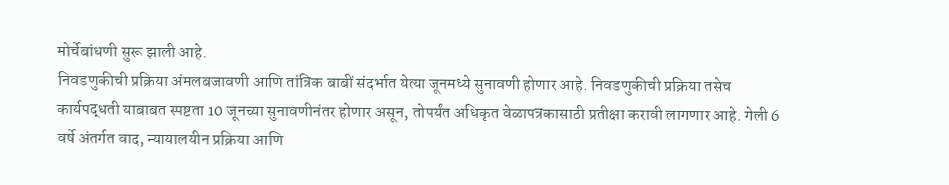मोर्चेबांधणी सुरू झाली आहे.
निवडणुकीची प्रक्रिया अंमलबजावणी आणि तांत्रिक बाबीं संदर्भात येत्या जूनमध्ये सुनावणी होणार आहे. निवडणुकीची प्रक्रिया तसेच कार्यपद्धती याबाबत स्पष्टता 10 जूनच्या सुनावणीनंतर होणार असून, तोपर्यंत अधिकृत वेळापत्रकासाठी प्रतीक्षा करावी लागणार आहे. गेली 6 वर्षे अंतर्गत वाद, न्यायालयीन प्रक्रिया आणि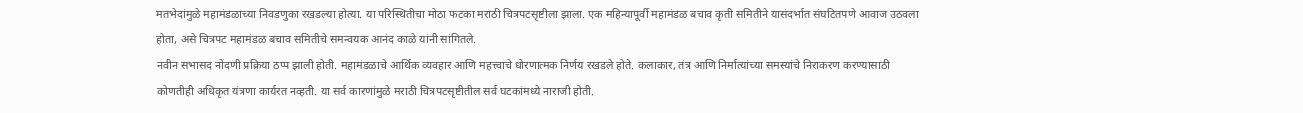मतभेदांमुळे महामंडळाच्या निवडणुका रखडल्या होत्या. या परिस्थितीचा मोठा फटका मराठी चित्रपटसृष्टीला झाला. एक महिन्यापूर्वी महामंडळ बचाव कृती समितीने यासंदर्भात संघटितपणे आवाज उठवला होता, असे चित्रपट महामंडळ बचाव समितीचे समन्वयक आनंद काळे यांनी सांगितले.
नवीन सभासद नोंदणी प्रक्रिया ठप्प झाली होती. महामंडळाचे आर्थिक व्यवहार आणि महत्त्वाचे धोरणात्मक निर्णय रखडले होते. कलाकार, तंत्र आणि निर्मात्यांच्या समस्यांचे निराकरण करण्यासाठी कोणतीही अधिकृत यंत्रणा कार्यरत नव्हती. या सर्व कारणांमुळे मराठी चित्रपटसृष्टीतील सर्व घटकांमध्ये नाराजी होती.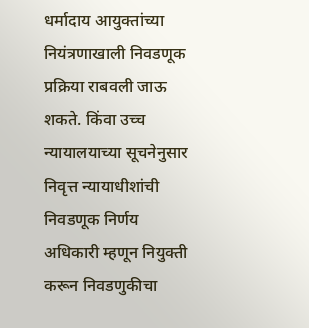धर्मादाय आयुक्तांच्या नियंत्रणाखाली निवडणूक प्रक्रिया राबवली जाऊ शकते. किंवा उच्च न्यायालयाच्या सूचनेनुसार निवृत्त न्यायाधीशांची निवडणूक निर्णय अधिकारी म्हणून नियुक्ती करून निवडणुकीचा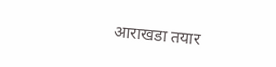आराखडा तयार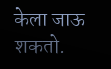केला जाऊ शकतो.